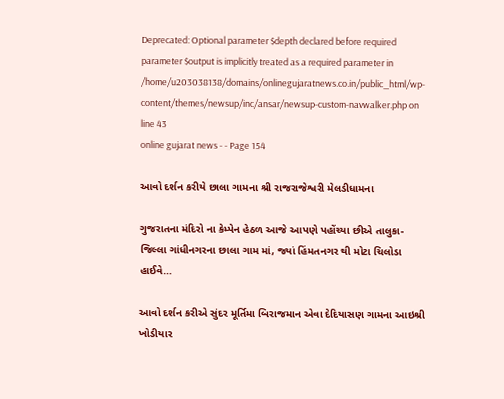Deprecated: Optional parameter $depth declared before required parameter $output is implicitly treated as a required parameter in /home/u203038138/domains/onlinegujaratnews.co.in/public_html/wp-content/themes/newsup/inc/ansar/newsup-custom-navwalker.php on line 43
online gujarat news - - Page 154

આવો દર્શન કરીયે છાલા ગામના શ્રી રાજરાજેશ્વરી મેલડીધામના

ગુજરાતના મંદિરો ના કેમ્પેન હેઠળ આજે આપણે પહોંચ્યા છીએ તાલુકા-જિલ્લા ગાંધીનગરના છાલા ગામ માં, જ્યાં હિંમતનગર થી મોટા ચિલોડા હાઈવે…

આવો દર્શન કરીએ સુંદર મૂર્તિમા બિરાજમાન એવા દેદિયાસણ ગામના આઇશ્રી ખોડીયાર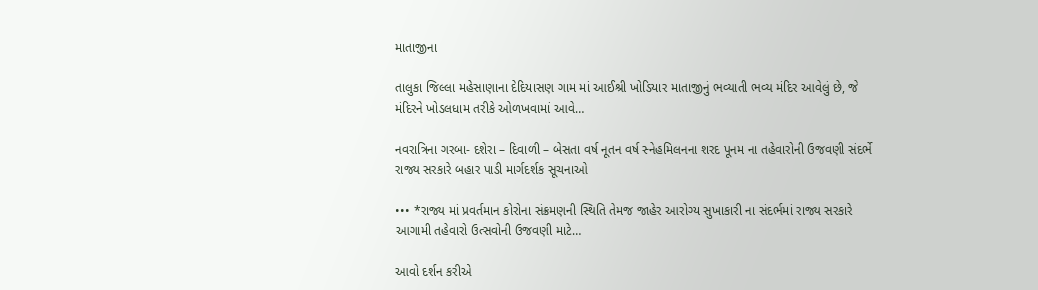માતાજીના

તાલુકા જિલ્લા મહેસાણાના દેદિયાસણ ગામ માં આઈશ્રી ખોડિયાર માતાજીનું ભવ્યાતી ભવ્ય મંદિર આવેલું છે, જે મંદિરને ખોડલધામ તરીકે ઓળખવામાં આવે…

નવરાત્રિના ગરબા- દશેરા – દિવાળી – બેસતા વર્ષ નૂતન વર્ષ સ્નેહમિલનના શરદ પૂનમ ના તહેવારોની ઉજવણી સંદર્ભે રાજ્ય સરકારે બહાર પાડી માર્ગદર્શક સૂચનાઓ

••• *રાજ્ય માં પ્રવર્તમાન કોરોના સંક્રમણની સ્થિતિ તેમજ જાહેર આરોગ્ય સુખાકારી ના સંદર્ભમાં રાજ્ય સરકારે આગામી તહેવારો ઉત્સવોની ઉજવણી માટે…

આવો દર્શન કરીએ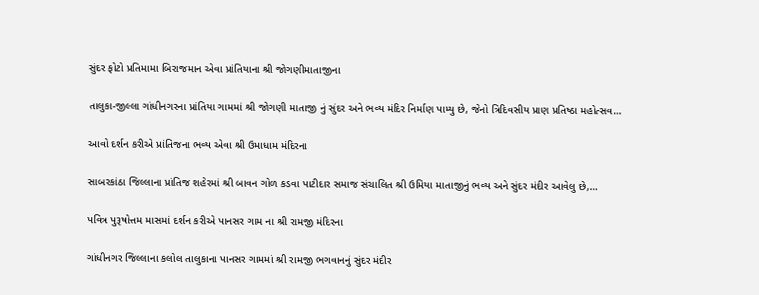સુંદર ફોટો પ્રતિમામા બિરાજમાન એવા પ્રાંતિયાના શ્રી જોગણીમાતાજીના

તાલુકા-જીલ્લા ગાંધીનગરના પ્રાંતિયા ગામમાં શ્રી જોગણી માતાજી નું સુંદર અને ભવ્ય મંદિર નિર્માણ પામ્યુ છે, જેનો ત્રિદિવસીય પ્રાણ પ્રતિષ્ઠા મહોત્સવ…

આવો દર્શન કરીએ પ્રાંતિજના ભવ્ય એવા શ્રી ઉમાધામ મંદિરના

સાબરકાંઠા જિલ્લાના પ્રાંતિજ શહેરમાં શ્રી બાવન ગોળ કડવા પાટીદાર સમાજ સંચાલિત શ્રી ઉમિયા માતાજીનું ભવ્ય અને સુંદર મંદીર આવેલુ છે,…

પવિત્ર પુરૂષોત્તમ માસમાં દર્શન કરીએ પાનસર ગામ ના શ્રી રામજી મંદિરના

ગાંધીનગર જિલ્લાના કલોલ તાલુકાના પાનસર ગામમાં શ્રી રામજી ભગવાનનું સુંદર મંદીર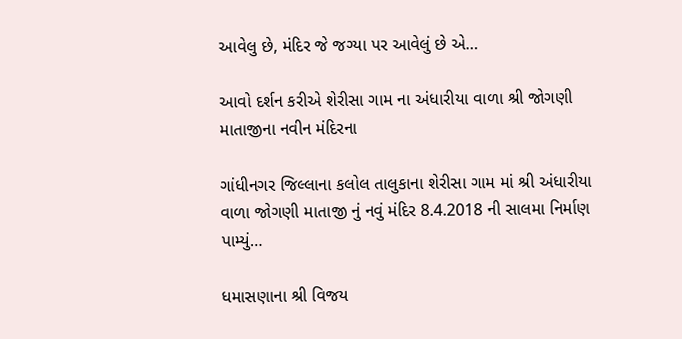આવેલુ છે, મંદિર જે જગ્યા પર આવેલું છે એ…

આવો દર્શન કરીએ શેરીસા ગામ ના અંધારીયા વાળા શ્રી જોગણી માતાજીના નવીન મંદિરના

ગાંધીનગર જિલ્લાના કલોલ તાલુકાના શેરીસા ગામ માં શ્રી અંધારીયા વાળા જોગણી માતાજી નું નવું મંદિર 8.4.2018 ની સાલમા નિર્માણ પામ્યું…

ધમાસણાના શ્રી વિજય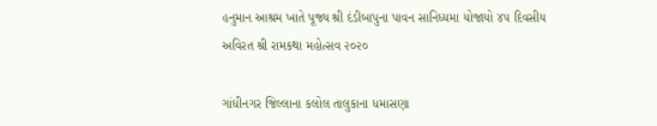હનુમાન આશ્રમ ખાતે પૂજ્ય શ્રી દંડીબાપુના પાવન સાનિધ્યમા યોજાયો ૪૫ દિવસીય અવિરત શ્રી રામકથા મહોત્સવ ૨૦૨૦

ગાંધીનગર જિલ્લાના કલોલ તાલુકાના ધમાસણા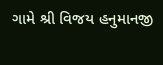ગામે શ્રી વિજય હનુમાનજી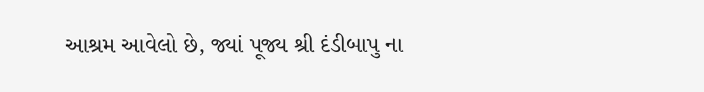આશ્રમ આવેલો છે, જ્યાં પૂજ્ય શ્રી દંડીબાપુ ના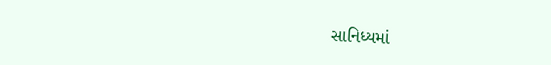સાનિધ્યમાં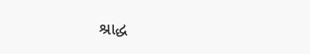શ્રાદ્ધ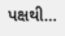પક્ષથી…